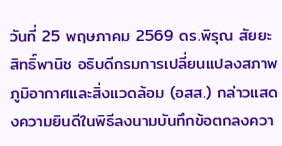วันที่ 25 พฤษภาคม 2569 ดร.พิรุณ สัยยะสิทธิ์พานิช อธิบดีกรมการเปลี่ยนแปลงสภาพภูมิอากาศและสิ่งแวดล้อม (อสส.) กล่าวแสดงความยินดีในพิธีลงนามบันทึกข้อตกลงควา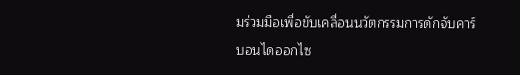มร่วมมือเพื่อขับเคลื่อนนวัตกรรมการดักจับคาร์บอนไดออกไซ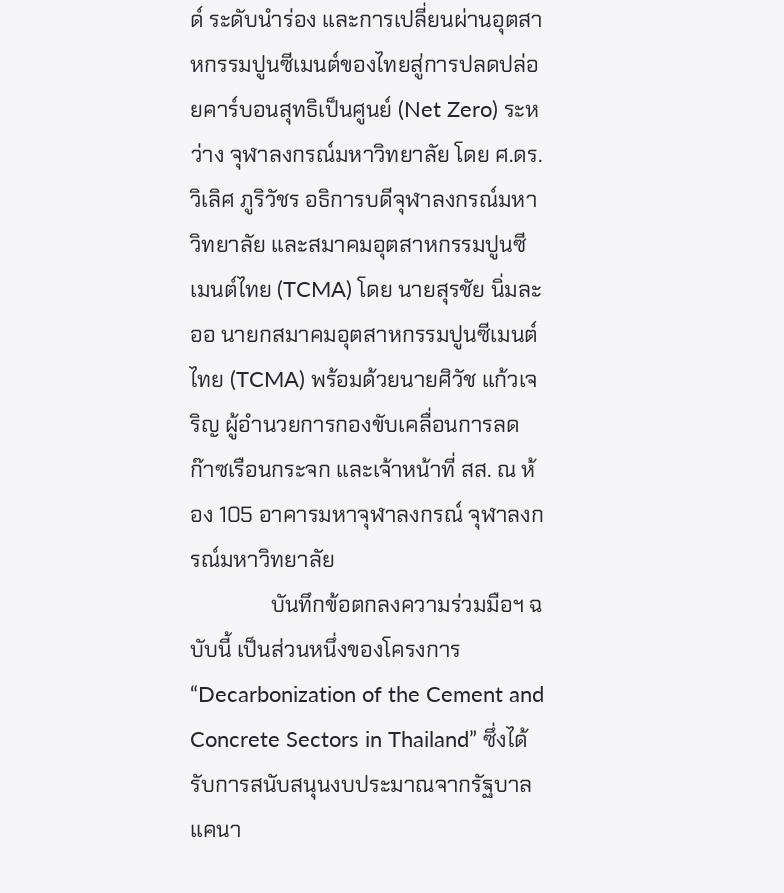ด์ ระดับนำร่อง และการเปลี่ยนผ่านอุตสาหกรรมปูนซีเมนต์ของไทยสู่การปลดปล่อยคาร์บอนสุทธิเป็นศูนย์ (Net Zero) ระหว่าง จุฬาลงกรณ์มหาวิทยาลัย โดย ศ.ดร.วิเลิศ ภูริวัชร อธิการบดีจุฬาลงกรณ์มหาวิทยาลัย และสมาคมอุตสาหกรรมปูนซีเมนต์ไทย (TCMA) โดย นายสุรชัย นิ่มละออ นายกสมาคมอุตสาหกรรมปูนซีเมนต์ไทย (TCMA) พร้อมด้วยนายศิวัช แก้วเจริญ ผู้อำนวยการกองขับเคลื่อนการลดก๊าซเรือนกระจก และเจ้าหน้าที่ สส. ณ ห้อง 105 อาคารมหาจุฬาลงกรณ์ จุฬาลงกรณ์มหาวิทยาลัย
               บันทึกข้อตกลงความร่วมมือฯ ฉบับนี้ เป็นส่วนหนึ่งของโครงการ “Decarbonization of the Cement and Concrete Sectors in Thailand” ซึ่งได้รับการสนับสนุนงบประมาณจากรัฐบาลแคนา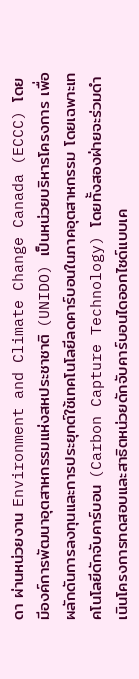ดา ผ่านหน่วยงาน Environment and Climate Change Canada (ECCC) โดยมีองค์การพัฒนาอุตสาหกรรมแห่งสหประชาชาติ (UNIDO) เป็นหน่วยบริหารโครงการ เพื่อผลักดันการลงทุนและการประยุกต์ใช้เทคโนโลยีลดคาร์บอนในภาคอุตสาหกรรม โดยเฉพาะเทคโนโลยีดักจับคาร์บอน (Carbon Capture Technology) โดยทั้งสองฝ่ายจะร่วมดำเนินโครงการทดสอบและสาธิตหน่วยดักจับคาร์บอนไดออกไซด์แบบเค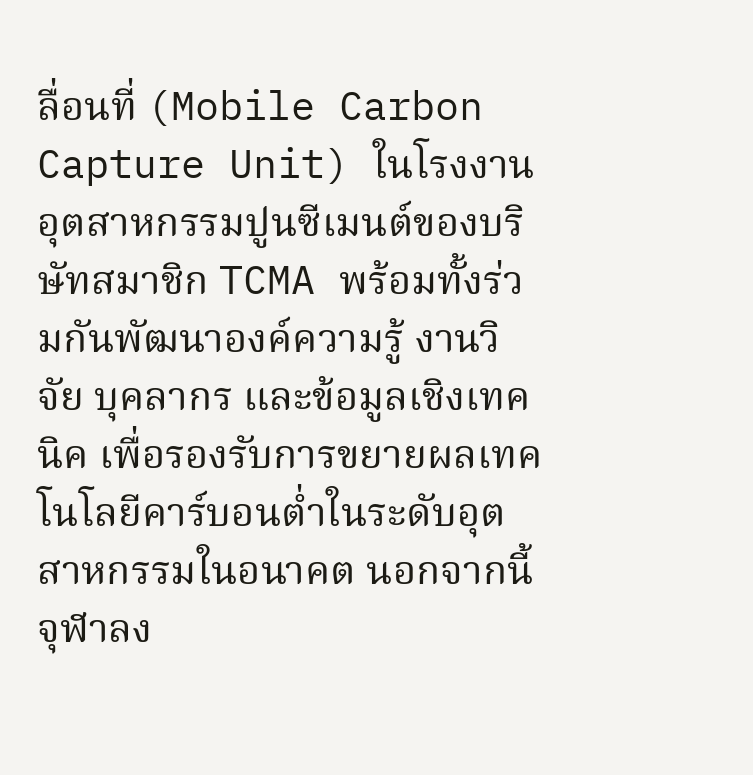ลื่อนที่ (Mobile Carbon Capture Unit) ในโรงงานอุตสาหกรรมปูนซีเมนต์ของบริษัทสมาชิก TCMA พร้อมทั้งร่วมกันพัฒนาองค์ความรู้ งานวิจัย บุคลากร และข้อมูลเชิงเทคนิค เพื่อรองรับการขยายผลเทคโนโลยีคาร์บอนต่ำในระดับอุตสาหกรรมในอนาคต นอกจากนี้ จุฬาลง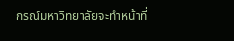กรณ์มหาวิทยาลัยจะทำหน้าที่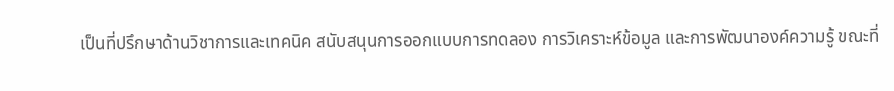เป็นที่ปรึกษาด้านวิชาการและเทคนิค สนับสนุนการออกแบบการทดลอง การวิเคราะห์ข้อมูล และการพัฒนาองค์ความรู้ ขณะที่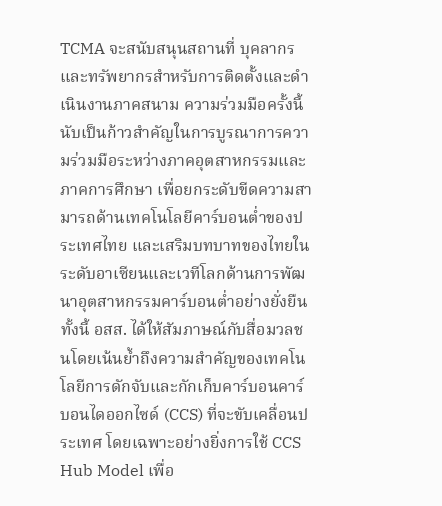TCMA จะสนับสนุนสถานที่ บุคลากร และทรัพยากรสำหรับการติดตั้งและดำเนินงานภาคสนาม ความร่วมมือครั้งนี้นับเป็นก้าวสำคัญในการบูรณาการความร่วมมือระหว่างภาคอุตสาหกรรมและภาคการศึกษา เพื่อยกระดับขีดความสามารถด้านเทคโนโลยีคาร์บอนต่ำของประเทศไทย และเสริมบทบาทของไทยในระดับอาเซียนและเวทีโลกด้านการพัฒนาอุตสาหกรรมคาร์บอนต่ำอย่างยั่งยืน ทั้งนี้ อสส. ได้ให้สัมภาษณ์กับสื่อมวลชนโดยเน้นย้ำถึงความสำคัญของเทคโนโลยีการดักจับและกักเก็บคาร์บอนคาร์บอนไดออกไซด์ (CCS) ที่จะขับเคลื่อนประเทศ โดยเฉพาะอย่างยิ่งการใช้ CCS Hub Model เพื่อ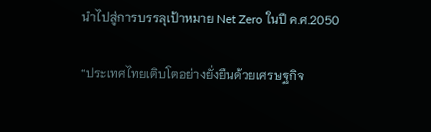นำไปสู่การบรรลุเป้าหมาย Net Zero ในปี ค.ศ.2050

“ประเทศไทยเติบโตอย่างยั่งยืนด้วยเศรษฐกิจ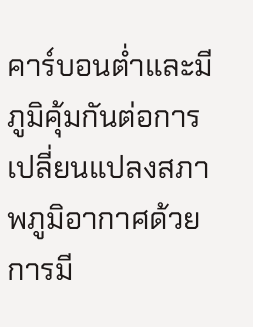คาร์บอนต่ำและมีภูมิคุ้มกันต่อการเปลี่ยนแปลงสภาพภูมิอากาศด้วยการมี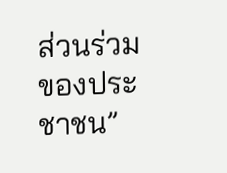ส่วนร่วมของประชาชน”